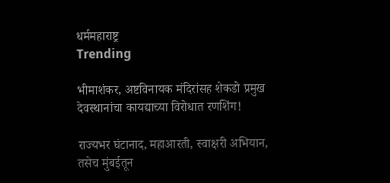धर्ममहाराष्ट्र
Trending

भीमाशंकर, अष्टविनायक मंदिरांसह शेकडो प्रमुख देवस्थानांचा कायद्याच्या विरोधात रणशिंग!

राज्यभर घंटानाद, महाआरती, स्वाक्षरी अभियान, तसेच मुंबईतून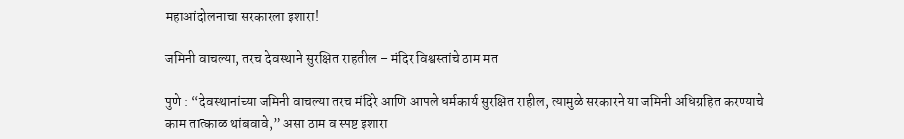महाआंदोलनाचा सरकारला इशारा!

जमिनी वाचल्या, तरच देवस्थाने सुरक्षित राहतील – मंदिर विश्वस्तांचे ठाम मत

पुणे : “देवस्थानांच्या जमिनी वाचल्या तरच मंदिरे आणि आपले धर्मकार्य सुरक्षित राहील, त्यामुळे सरकारने या जमिनी अधिग्रहित करण्याचे काम तात्काळ थांबवावे,” असा ठाम व स्पष्ट इशारा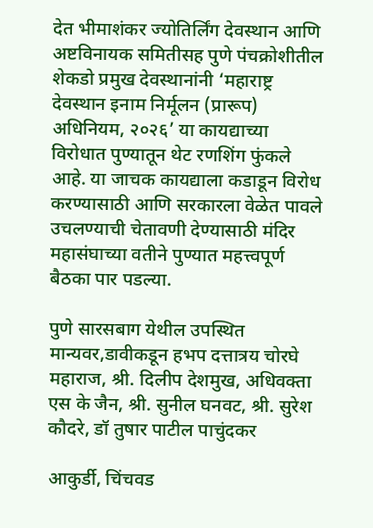देत भीमाशंकर ज्योतिर्लिंग देवस्थान आणि अष्टविनायक समितीसह पुणे पंचक्रोशीतील शेकडो प्रमुख देवस्थानांनी ‘महाराष्ट्र देवस्थान इनाम निर्मूलन (प्रारूप) अधिनियम, २०२६’ या कायद्याच्या विरोधात पुण्यातून थेट रणशिंग फुंकले आहे. या जाचक कायद्याला कडाडून विरोध करण्यासाठी आणि सरकारला वेळेत पावले उचलण्याची चेतावणी देण्यासाठी मंदिर महासंघाच्या वतीने पुण्यात महत्त्वपूर्ण बैठका पार पडल्या.

पुणे सारसबाग येथील उपस्थित मान्यवर,डावीकडून हभप दत्तात्रय चोरघे महाराज, श्री. दिलीप देशमुख, अधिवक्ता एस के जैन, श्री. सुनील घनवट, श्री. सुरेश कौदरे, डॉ तुषार पाटील पाचुंदकर

आकुर्डी, चिंचवड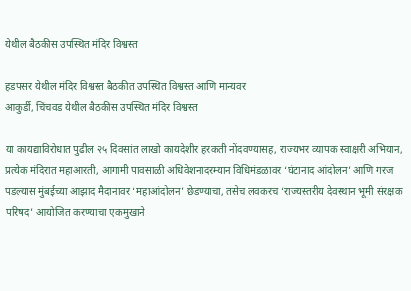येथील बैठकीस उपस्थित मंदिर विश्वस्त

हडपसर येथील मंदिर विश्वस्त बैठकीत उपस्थित विश्वस्त आणि मान्यवर
आकुर्डी, चिंचवड येथील बैठकीस उपस्थित मंदिर विश्वस्त

या कायद्याविरोधात पुढील २५ दिवसांत लाखो कायदेशीर हरकती नोंदवण्यासह, राज्यभर व्यापक स्वाक्षरी अभियान, प्रत्येक मंदिरात महाआरती, आगामी पावसाळी अधिवेशनादरम्यान विधिमंडळावर ‘घंटानाद आंदोलन’ आणि गरज पडल्यास मुंबईच्या आझाद मैदानावर ‘महाआंदोलन’ छेडण्याचा, तसेच लवकरच ‘राज्यस्तरीय देवस्थान भूमी संरक्षक परिषद’ आयोजित करण्याचा एकमुखाने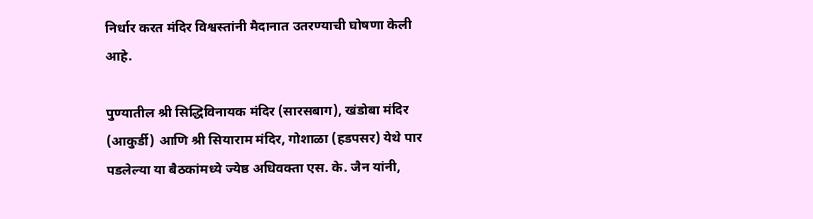निर्धार करत मंदिर विश्वस्तांनी मैदानात उतरण्याची घोषणा केली आहे.

पुण्यातील श्री सिद्धिविनायक मंदिर (सारसबाग), खंडोबा मंदिर (आकुर्डी) आणि श्री सियाराम मंदिर, गोशाळा (हडपसर) येथे पार पडलेल्या या बैठकांमध्ये ज्येष्ठ अधिवक्ता एस. के. जैन यांनी,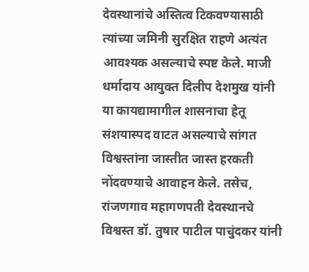देवस्थानांचे अस्तित्व टिकवण्यासाठी त्यांच्या जमिनी सुरक्षित राहणे अत्यंत आवश्यक असल्याचे स्पष्ट केले. माजी धर्मादाय आयुक्त दिलीप देशमुख यांनी या कायद्यामागील शासनाचा हेतू संशयास्पद वाटत असल्याचे सांगत विश्वस्तांना जास्तीत जास्त हरकती नोंदवण्याचे आवाहन केले. तसेच, रांजणगाव महागणपती देवस्थानचे विश्वस्त डॉ. तुषार पाटील पाचुंदकर यांनी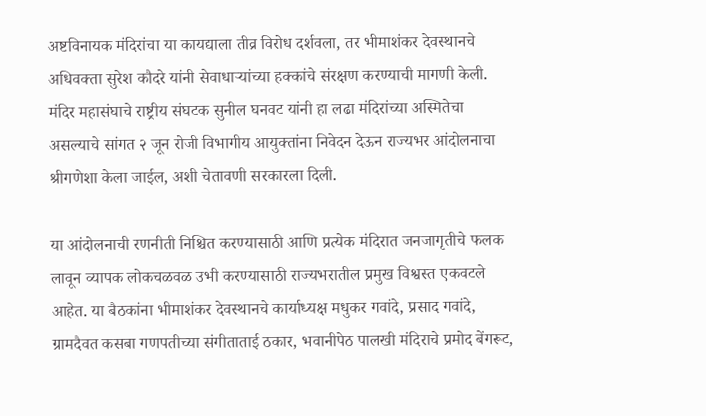अष्टविनायक मंदिरांचा या कायद्याला तीव्र विरोध दर्शवला, तर भीमाशंकर देवस्थानचे अधिवक्ता सुरेश कौदरे यांनी सेवाधार्‍यांच्या हक्कांचे संरक्षण करण्याची मागणी केली. मंदिर महासंघाचे राष्ट्रीय संघटक सुनील घनवट यांनी हा लढा मंदिरांच्या अस्मितेचा असल्याचे सांगत २ जून रोजी विभागीय आयुक्तांना निवेदन देऊन राज्यभर आंदोलनाचा श्रीगणेशा केला जाईल, अशी चेतावणी सरकारला दिली.

या आंदोलनाची रणनीती निश्चित करण्यासाठी आणि प्रत्येक मंदिरात जनजागृतीचे फलक लावून व्यापक लोकचळवळ उभी करण्यासाठी राज्यभरातील प्रमुख विश्वस्त एकवटले आहेत. या बैठकांना भीमाशंकर देवस्थानचे कार्याध्यक्ष मधुकर गवांदे, प्रसाद गवांदे, ग्रामदैवत कसबा गणपतीच्या संगीताताई ठकार, भवानीपेठ पालखी मंदिराचे प्रमोद बेंगरूट,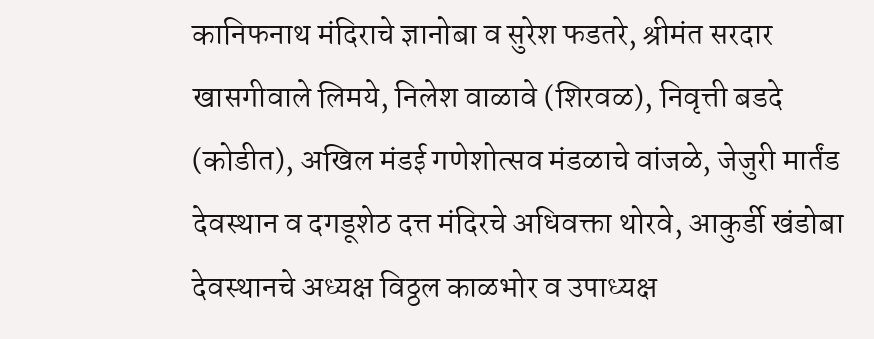कानिफनाथ मंदिराचे ज्ञानोबा व सुरेश फडतरे, श्रीमंत सरदार खासगीवाले लिमये, निलेश वाळावे (शिरवळ), निवृत्ती बडदे (कोडीत), अखिल मंडई गणेशोत्सव मंडळाचे वांजळे, जेजुरी मार्तंड देवस्थान व दगडूशेठ दत्त मंदिरचे अधिवक्ता थोरवे, आकुर्डी खंडोबा देवस्थानचे अध्यक्ष विठ्ठल काळभोर व उपाध्यक्ष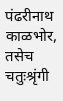पंढरीनाथ काळभोर, तसेच चतुःश्रृंगी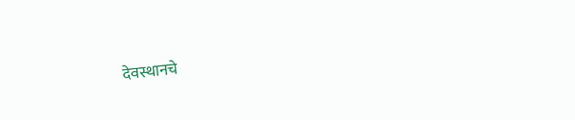देवस्थानचे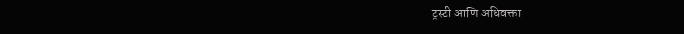ट्रस्टी आणि अधिवक्ता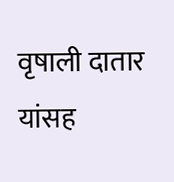वृषाली दातार यांसह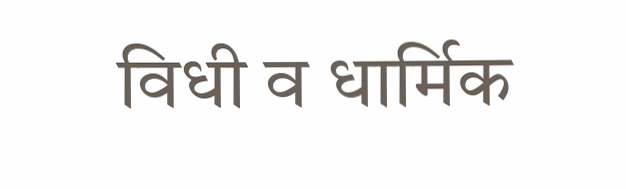विधी व धार्मिक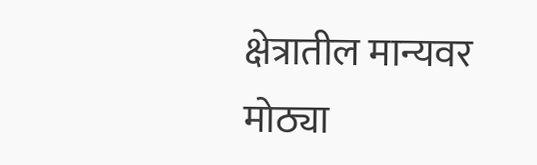क्षेत्रातील मान्यवर मोठ्या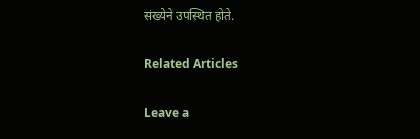संख्येने उपस्थित होते.

Related Articles

Leave a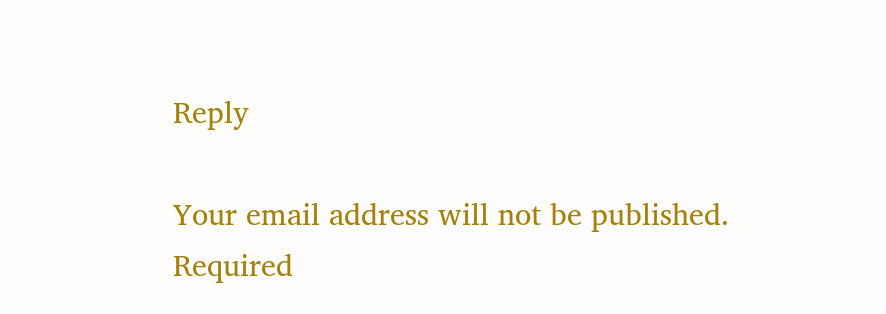Reply

Your email address will not be published. Required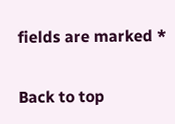fields are marked *

Back to top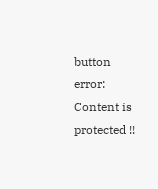button
error: Content is protected !!